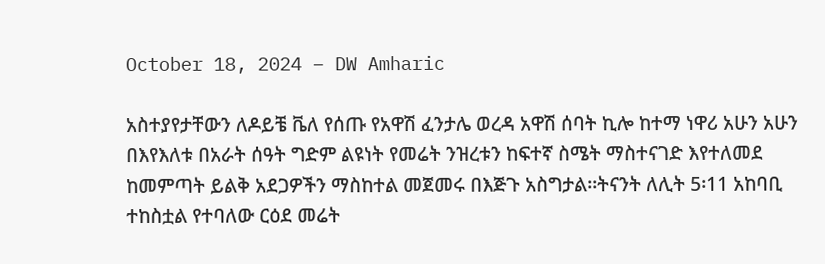October 18, 2024 – DW Amharic

አስተያየታቸውን ለዶይቼ ቬለ የሰጡ የአዋሽ ፈንታሌ ወረዳ አዋሽ ሰባት ኪሎ ከተማ ነዋሪ አሁን አሁን በእየእለቱ በአራት ሰዓት ግድም ልዩነት የመሬት ንዝረቱን ከፍተኛ ስሜት ማስተናገድ እየተለመደ ከመምጣት ይልቅ አደጋዎችን ማስከተል መጀመሩ በእጅጉ አስግታል፡፡ትናንት ለሊት 5፡11 አከባቢ ተከስቷል የተባለው ርዕደ መሬት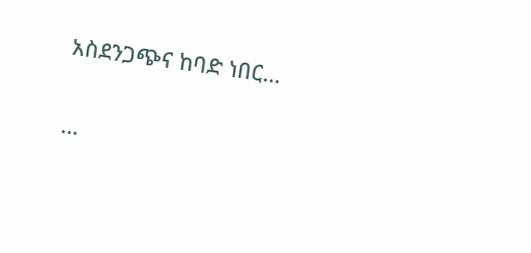አስደንጋጭና ከባድ ነበር…

…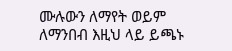ሙሉውን ለማየት ወይም ለማንበብ እዚህ ላይ ይጫኑ